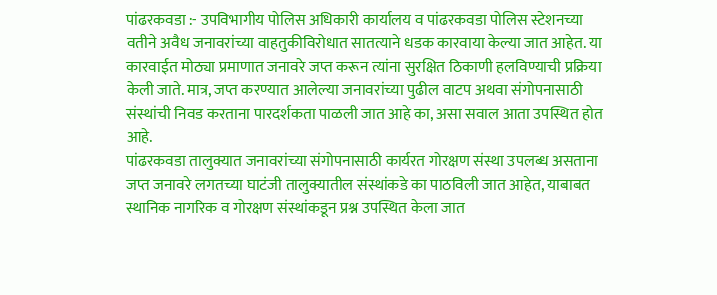पांढरकवडा :- उपविभागीय पोलिस अधिकारी कार्यालय व पांढरकवडा पोलिस स्टेशनच्या वतीने अवैध जनावरांच्या वाहतुकीविरोधात सातत्याने धडक कारवाया केल्या जात आहेत. या कारवाईत मोठ्या प्रमाणात जनावरे जप्त करून त्यांना सुरक्षित ठिकाणी हलविण्याची प्रक्रिया केली जाते. मात्र, जप्त करण्यात आलेल्या जनावरांच्या पुढील वाटप अथवा संगोपनासाठी संस्थांची निवड करताना पारदर्शकता पाळली जात आहे का, असा सवाल आता उपस्थित होत आहे.
पांढरकवडा तालुक्यात जनावरांच्या संगोपनासाठी कार्यरत गोरक्षण संस्था उपलब्ध असताना जप्त जनावरे लगतच्या घाटंजी तालुक्यातील संस्थांकडे का पाठविली जात आहेत, याबाबत स्थानिक नागरिक व गोरक्षण संस्थांकडून प्रश्न उपस्थित केला जात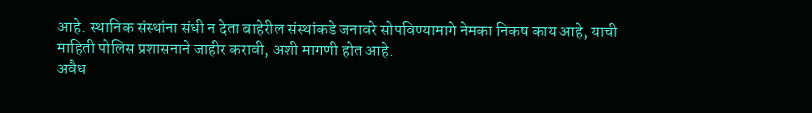आहे. स्थानिक संस्थांना संधी न देता बाहेरील संस्थांकडे जनावरे सोपविण्यामागे नेमका निकष काय आहे, याची माहिती पोलिस प्रशासनाने जाहीर करावी, अशी मागणी होत आहे.
अवैध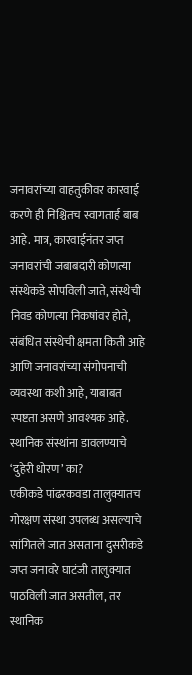जनावरांच्या वाहतुकीवर कारवाई करणे ही निश्चितच स्वागतार्ह बाब आहे. मात्र, कारवाईनंतर जप्त जनावरांची जबाबदारी कोणत्या संस्थेकडे सोपविली जाते, संस्थेची निवड कोणत्या निकषांवर होते, संबंधित संस्थेची क्षमता किती आहे आणि जनावरांच्या संगोपनाची व्यवस्था कशी आहे, याबाबत स्पष्टता असणे आवश्यक आहे.
स्थानिक संस्थांना डावलण्याचे ‘दुहेरी धोरण’ का?
एकीकडे पांढरकवडा तालुक्यातच गोरक्षण संस्था उपलब्ध असल्याचे सांगितले जात असताना दुसरीकडे जप्त जनावरे घाटंजी तालुक्यात पाठविली जात असतील, तर स्थानिक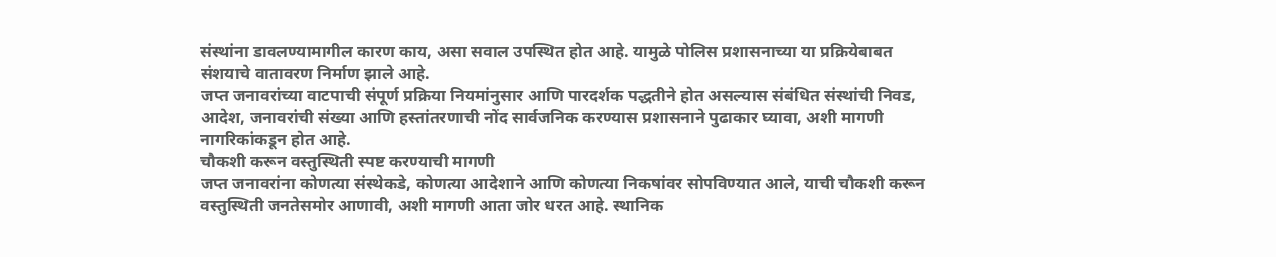संस्थांना डावलण्यामागील कारण काय, असा सवाल उपस्थित होत आहे. यामुळे पोलिस प्रशासनाच्या या प्रक्रियेबाबत संशयाचे वातावरण निर्माण झाले आहे.
जप्त जनावरांच्या वाटपाची संपूर्ण प्रक्रिया नियमांनुसार आणि पारदर्शक पद्धतीने होत असल्यास संबंधित संस्थांची निवड, आदेश, जनावरांची संख्या आणि हस्तांतरणाची नोंद सार्वजनिक करण्यास प्रशासनाने पुढाकार घ्यावा, अशी मागणी नागरिकांकडून होत आहे.
चौकशी करून वस्तुस्थिती स्पष्ट करण्याची मागणी
जप्त जनावरांना कोणत्या संस्थेकडे, कोणत्या आदेशाने आणि कोणत्या निकषांवर सोपविण्यात आले, याची चौकशी करून वस्तुस्थिती जनतेसमोर आणावी, अशी मागणी आता जोर धरत आहे. स्थानिक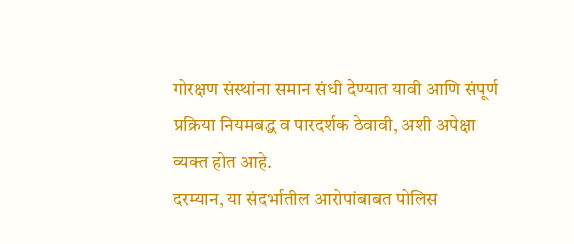गोरक्षण संस्थांना समान संधी देण्यात यावी आणि संपूर्ण प्रक्रिया नियमबद्ध व पारदर्शक ठेवावी, अशी अपेक्षा व्यक्त होत आहे.
दरम्यान, या संदर्भातील आरोपांबाबत पोलिस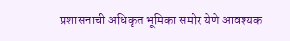प्रशासनाची अधिकृत भूमिका समोर येणे आवश्यक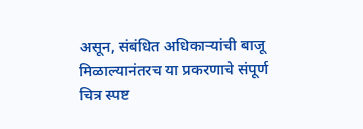असून, संबंधित अधिकाऱ्यांची बाजू मिळाल्यानंतरच या प्रकरणाचे संपूर्ण चित्र स्पष्ट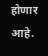होणार आहे.